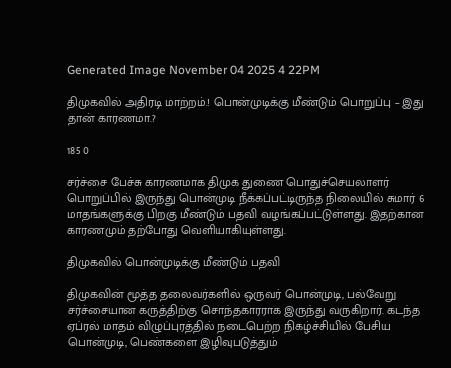Generated Image November 04 2025 4 22PM

திமுகவில் அதிரடி மாற்றம்.! பொன்முடிக்கு மீண்டும் பொறுப்பு – இது தான் காரணமா.?

185 0

சர்ச்சை பேச்சு காரணமாக திமுக துணை பொதுச்செயலாளர் பொறுப்பில் இருந்து பொன்முடி நீக்கப்பட்டிருந்த நிலையில் சுமார் 6 மாதங்களுக்கு பிறகு மீண்டும் பதவி வழங்கப்பட்டுள்ளது. இதற்கான காரணமும் தற்போது வெளியாகியுள்ளது.

திமுகவில் பொன்முடிக்கு மீண்டும் பதவி

திமுகவின் மூத்த தலைவர்களில் ஒருவர் பொன்முடி, பல்வேறு சர்ச்சையான கருத்திற்கு சொந்தகாரராக இருந்து வருகிறார். கடந்த ஏப்ரல் மாதம் விழுப்புரத்தில் நடைபெற்ற நிகழ்ச்சியில் பேசிய பொன்முடி, பெண்களை இழிவுபடுத்தும்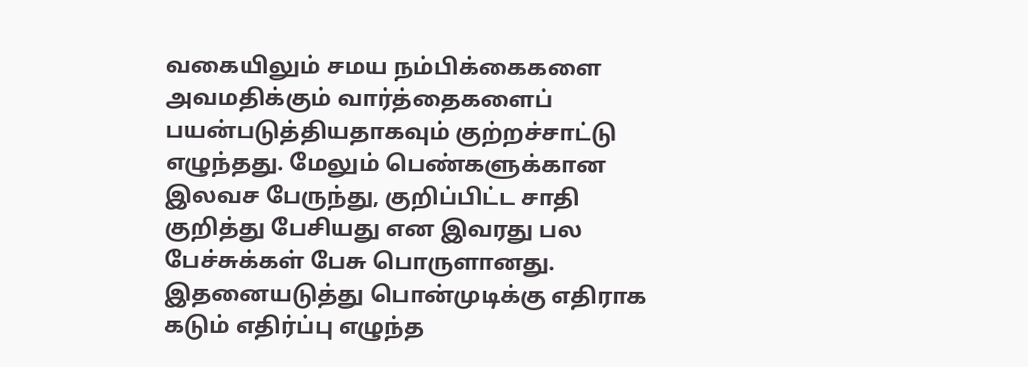வகையிலும் சமய நம்பிக்கைகளை அவமதிக்கும் வார்த்தைகளைப் பயன்படுத்தியதாகவும் குற்றச்சாட்டு எழுந்தது. மேலும் பெண்களுக்கான இலவச பேருந்து, குறிப்பிட்ட சாதி குறித்து பேசியது என இவரது பல பேச்சுக்கள் பேசு பொருளானது. இதனையடுத்து பொன்முடிக்கு எதிராக கடும் எதிர்ப்பு எழுந்த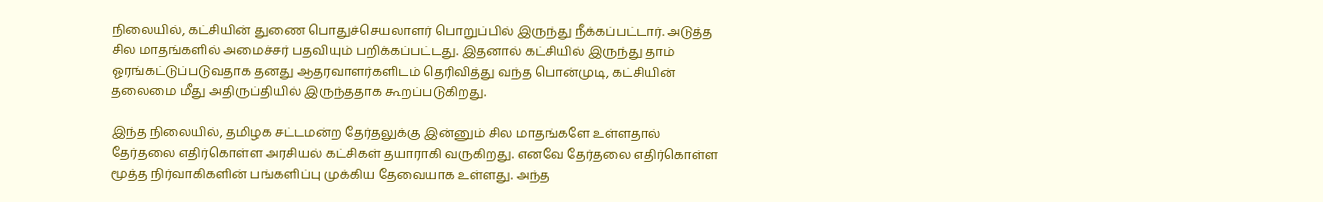நிலையில், கட்சியின் துணை பொதுச்செயலாளர் பொறுப்பில் இருந்து நீக்கப்பட்டார். அடுத்த சில மாதங்களில் அமைச்சர் பதவியும் பறிக்கப்பட்டது. இதனால் கட்சியில் இருந்து தாம் ஓரங்கட்டுப்படுவதாக தனது ஆதரவாளர்களிடம் தெரிவித்து வந்த பொன்முடி, கட்சியின் தலைமை மீது அதிருப்தியில் இருந்ததாக கூறப்படுகிறது.

இந்த நிலையில், தமிழக சட்டமன்ற தேர்தலுக்கு இன்னும் சில மாதங்களே உள்ளதால் தேர்தலை எதிர்கொள்ள அரசியல் கட்சிகள் தயாராகி வருகிறது. எனவே தேர்தலை எதிர்கொள்ள மூத்த நிர்வாகிகளின் பங்களிப்பு முக்கிய தேவையாக உள்ளது. அந்த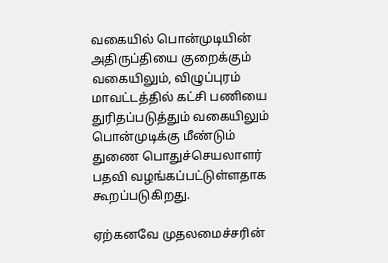வகையில் பொன்முடியின் அதிருப்தியை குறைக்கும் வகையிலும், விழுப்புரம் மாவட்டத்தில் கட்சி பணியை துரிதப்படுத்தும் வகையிலும் பொன்முடிக்கு மீண்டும் துணை பொதுச்செயலாளர் பதவி வழங்கப்பட்டுள்ளதாக கூறப்படுகிறது.

ஏற்கனவே முதலமைச்சரின்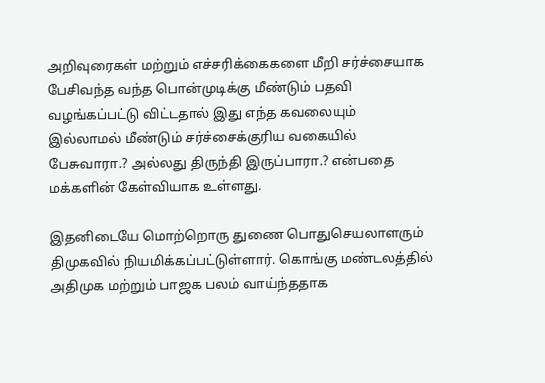அறிவுரைகள் மற்றும் எச்சரிக்கைகளை மீறி சர்ச்சையாக  பேசிவந்த வந்த பொன்முடிக்கு மீண்டும் பதவி வழங்கப்பட்டு விட்டதால் இது எந்த கவலையும் இல்லாமல் மீண்டும் சர்ச்சைக்குரிய வகையில் பேசுவாரா.? அல்லது திருந்தி இருப்பாரா.? என்பதை மக்களின் கேள்வியாக உள்ளது.

இதனிடையே மொற்றொரு துணை பொதுசெயலாளரும் திமுகவில் நியமிக்கப்பட்டுள்ளார். கொங்கு மண்டலத்தில் அதிமுக மற்றும் பாஜக பலம் வாய்ந்ததாக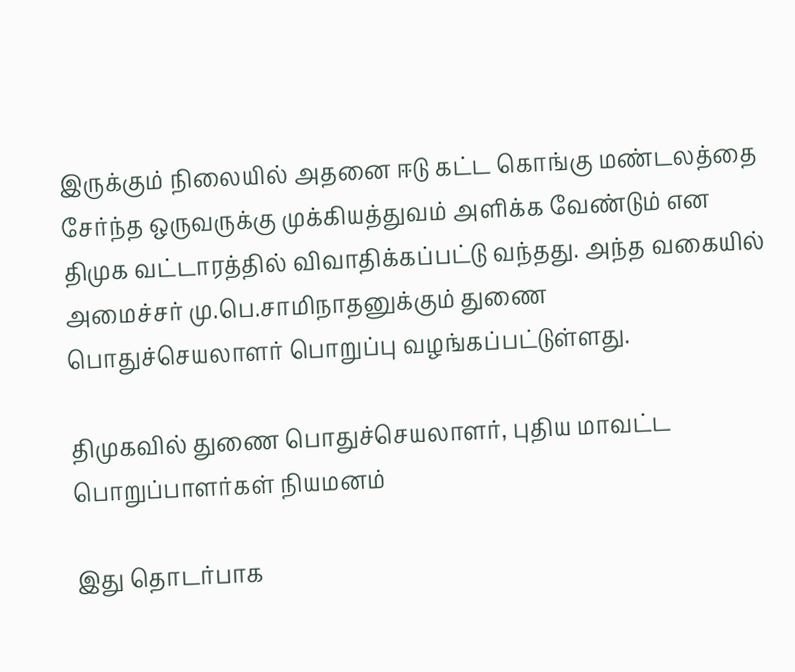இருக்கும் நிலையில் அதனை ஈடு கட்ட கொங்கு மண்டலத்தை சேர்ந்த ஒருவருக்கு முக்கியத்துவம் அளிக்க வேண்டும் என திமுக வட்டாரத்தில் விவாதிக்கப்பட்டு வந்தது. அந்த வகையில் அமைச்சர் மு.பெ.சாமிநாதனுக்கும் துணை பொதுச்செயலாளர் பொறுப்பு வழங்கப்பட்டுள்ளது.

திமுகவில் துணை பொதுச்செயலாளர், புதிய மாவட்ட பொறுப்பாளர்கள் நியமனம்

இது தொடர்பாக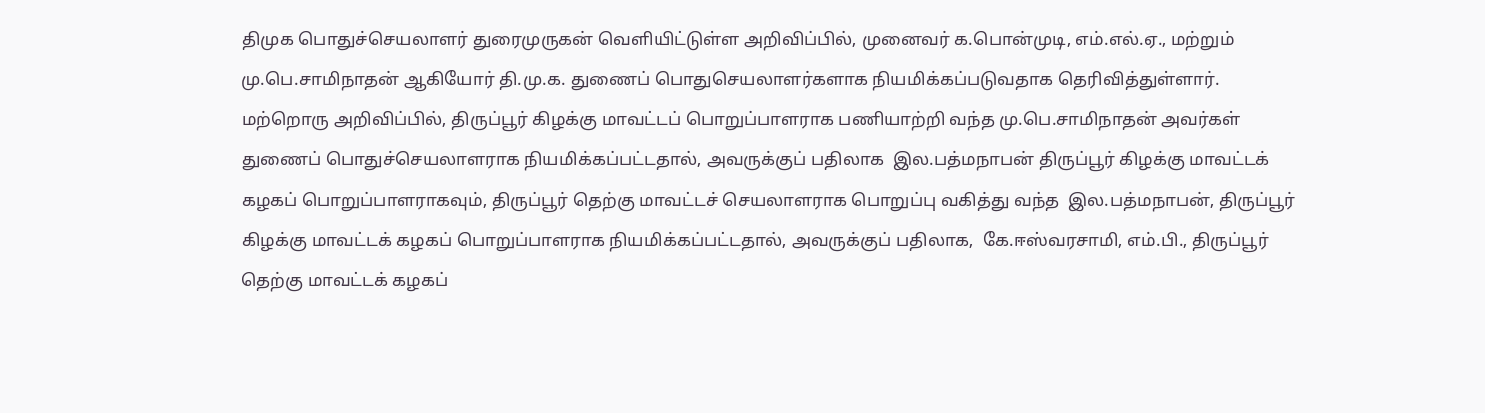திமுக பொதுச்செயலாளர் துரைமுருகன் வெளியிட்டுள்ள அறிவிப்பில், முனைவர் க.பொன்முடி, எம்.எல்.ஏ., மற்றும்  மு.பெ.சாமிநாதன் ஆகியோர் தி.மு.க. துணைப் பொதுசெயலாளர்களாக நியமிக்கப்படுவதாக தெரிவித்துள்ளார். மற்றொரு அறிவிப்பில், திருப்பூர் கிழக்கு மாவட்டப் பொறுப்பாளராக பணியாற்றி வந்த மு.பெ.சாமிநாதன் அவர்கள் துணைப் பொதுச்செயலாளராக நியமிக்கப்பட்டதால், அவருக்குப் பதிலாக  இல.பத்மநாபன் திருப்பூர் கிழக்கு மாவட்டக் கழகப் பொறுப்பாளராகவும், திருப்பூர் தெற்கு மாவட்டச் செயலாளராக பொறுப்பு வகித்து வந்த  இல.பத்மநாபன், திருப்பூர் கிழக்கு மாவட்டக் கழகப் பொறுப்பாளராக நியமிக்கப்பட்டதால், அவருக்குப் பதிலாக,  கே.ஈஸ்வரசாமி, எம்.பி., திருப்பூர் தெற்கு மாவட்டக் கழகப்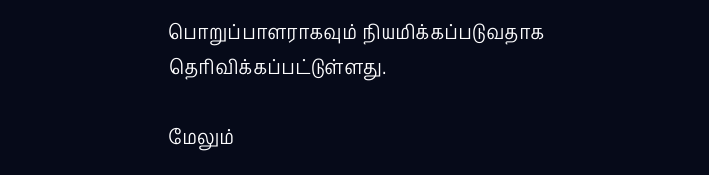பொறுப்பாளராகவும் நியமிக்கப்படுவதாக தெரிவிக்கப்பட்டுள்ளது.

மேலும்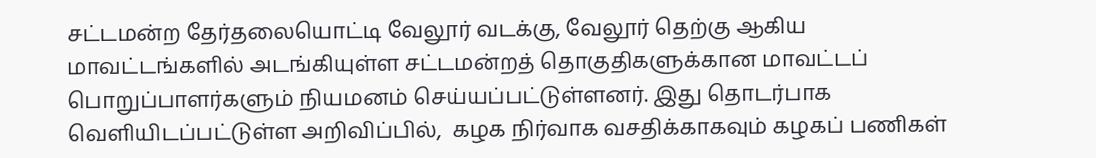சட்டமன்ற தேர்தலையொட்டி வேலூர் வடக்கு, வேலூர் தெற்கு ஆகிய மாவட்டங்களில் அடங்கியுள்ள சட்டமன்றத் தொகுதிகளுக்கான மாவட்டப் பொறுப்பாளர்களும் நியமனம் செய்யப்பட்டுள்ளனர். இது தொடர்பாக வெளியிடப்பட்டுள்ள அறிவிப்பில்,  கழக நிர்வாக வசதிக்காகவும் கழகப் பணிகள்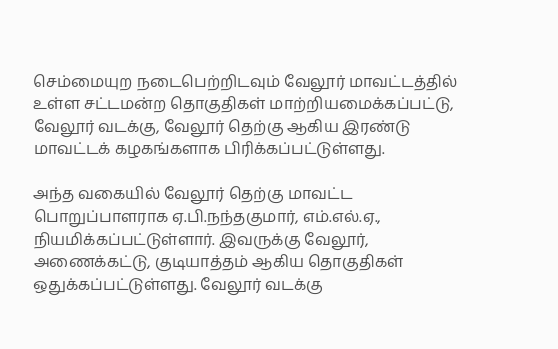செம்மையுற நடைபெற்றிடவும் வேலூர் மாவட்டத்தில் உள்ள சட்டமன்ற தொகுதிகள் மாற்றியமைக்கப்பட்டு, வேலூர் வடக்கு, வேலூர் தெற்கு ஆகிய இரண்டு மாவட்டக் கழகங்களாக பிரிக்கப்பட்டுள்ளது.

அந்த வகையில் வேலூர் தெற்கு மாவட்ட பொறுப்பாளராக ஏ.பி.நந்தகுமார், எம்.எல்.ஏ., நியமிக்கப்பட்டுள்ளார். இவருக்கு வேலூர், அணைக்கட்டு, குடியாத்தம் ஆகிய தொகுதிகள் ஒதுக்கப்பட்டுள்ளது. வேலூர் வடக்கு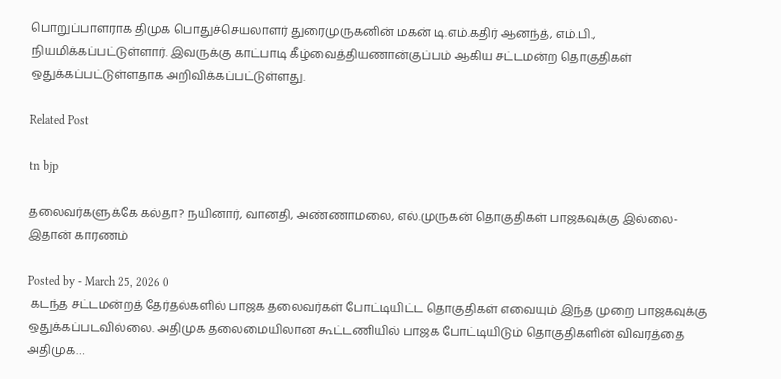பொறுப்பாளராக திமுக பொதுச்செயலாளர் துரைமுருகனின் மகன் டி.எம்.கதிர் ஆனந்த், எம்.பி., நியமிக்கப்பட்டுள்ளார். இவருக்கு காட்பாடி கீழ்வைத்தியணான்குப்பம் ஆகிய சட்டமன்ற தொகுதிகள் ஒதுக்கப்பட்டுள்ளதாக அறிவிக்கப்பட்டுள்ளது.

Related Post

tn bjp

தலைவர்களுக்கே கல்தா? நயினார், வானதி, அண்ணாமலை, எல்.முருகன் தொகுதிகள் பாஜகவுக்கு இல்லை- இதான் காரணம்

Posted by - March 25, 2026 0
 கடந்த சட்டமன்றத் தேர்தல்களில் பாஜக தலைவர்கள் போட்டியிட்ட தொகுதிகள் எவையும் இந்த முறை பாஜகவுக்கு ஒதுக்கப்படவில்லை. அதிமுக தலைமையிலான கூட்டணியில் பாஜக போட்டியிடும் தொகுதிகளின் விவரத்தை அதிமுக…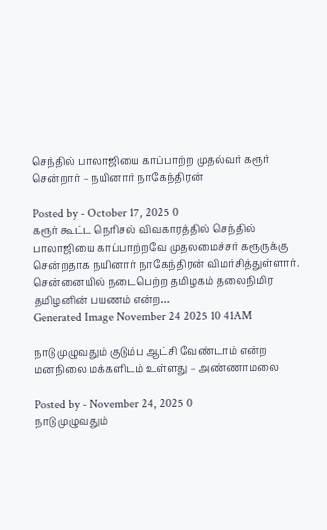செந்தில் பாலாஜியை காப்பாற்ற முதல்வர் கரூர் சென்றார் – நயினார் நாகேந்திரன்

Posted by - October 17, 2025 0
கரூர் கூட்ட நெரிசல் விவகாரத்தில் செந்தில் பாலாஜியை காப்பாற்றவே முதலமைச்சர் கரூருக்கு சென்றதாக நயினார் நாகேந்திரன் விமர்சித்துள்ளார். சென்னையில் நடைபெற்ற தமிழகம் தலைநிமிர தமிழனின் பயணம் என்ற…
Generated Image November 24 2025 10 41AM

நாடு முழுவதும் குடும்ப ஆட்சி வேண்டாம் என்ற மனநிலை மக்களிடம் உள்ளது – அண்ணாமலை

Posted by - November 24, 2025 0
நாடு முழுவதும்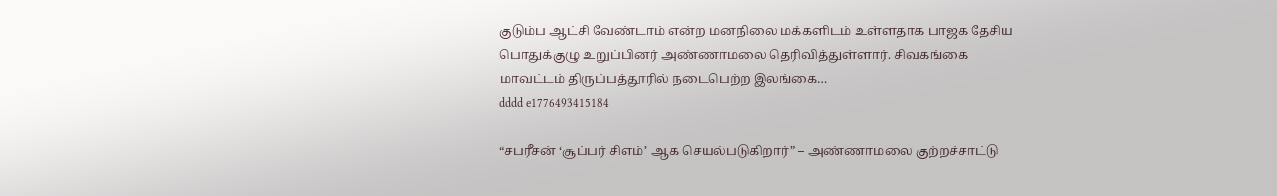குடும்ப ஆட்சி வேண்டாம் என்ற மனநிலை மக்களிடம் உள்ளதாக பாஜக தேசிய பொதுக்குழு உறுப்பினர் அண்ணாமலை தெரிவித்துள்ளார். சிவகங்கை மாவட்டம் திருப்பத்தூரில் நடைபெற்ற இலங்கை…
dddd e1776493415184

“சபரீசன் ‘சூப்பர் சிஎம்’ ஆக செயல்படுகிறார்” – அண்ணாமலை குற்றச்சாட்டு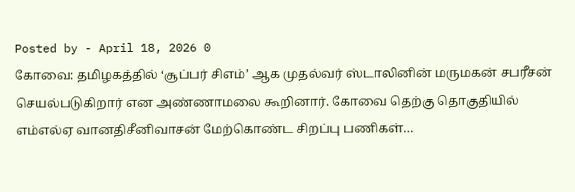Posted by - April 18, 2026 0
கோவை: தமிழகத்தில் ‘சூப்பர் சிஎம்’ ஆக முதல்வர் ஸ்டாலினின் மருமகன் சபரீசன் செயல்படுகிறார் என அண்ணாமலை கூறினார். கோவை தெற்கு தொகுதியில் எம்எல்ஏ வானதிசீனிவாசன் மேற்கொண்ட சிறப்பு பணிகள்…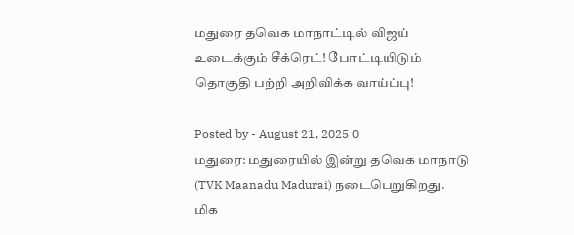மதுரை தவெக மாநாட்டில் விஜய் உடைக்கும் சீக்ரெட்! போட்டியிடும் தொகுதி பற்றி அறிவிக்க வாய்ப்பு!

Posted by - August 21, 2025 0
மதுரை: மதுரையில் இன்று தவெக மாநாடு (TVK Maanadu Madurai) நடைபெறுகிறது. மிக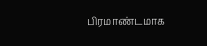பிரமாண்டமாக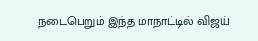நடைபெறும் இந்த மாநாட்டில் விஜய்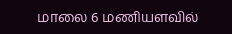மாலை 6 மணியளவில்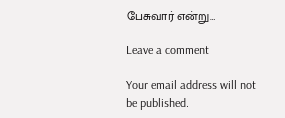பேசுவார் என்று…

Leave a comment

Your email address will not be published.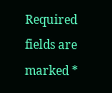Required fields are marked *